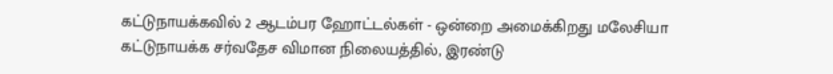கட்டுநாயக்கவில் 2 ஆடம்பர ஹோட்டல்கள் - ஒன்றை அமைக்கிறது மலேசியா
கட்டுநாயக்க சர்வதேச விமான நிலையத்தில், இரண்டு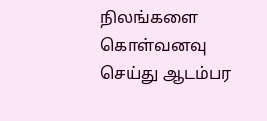நிலங்களை கொள்வனவு செய்து ஆடம்பர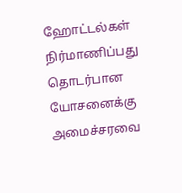ஹோட்டல்கள் நிர்மாணிப்பது தொடர்பான யோசனைக்கு அமைச்சரவை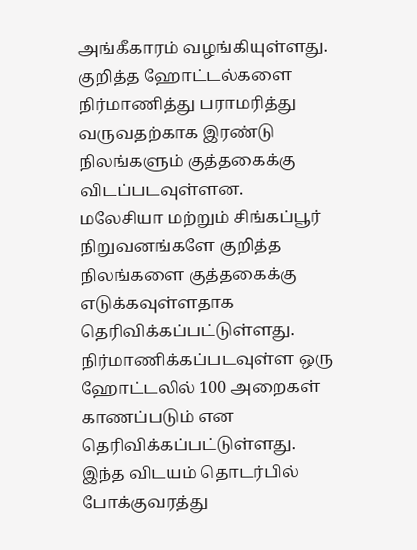அங்கீகாரம் வழங்கியுள்ளது.
குறித்த ஹோட்டல்களை நிர்மாணித்து பராமரித்து வருவதற்காக இரண்டு நிலங்களும் குத்தகைக்கு விடப்படவுள்ளன.
மலேசியா மற்றும் சிங்கப்பூர் நிறுவனங்களே குறித்த நிலங்களை குத்தகைக்கு எடுக்கவுள்ளதாக தெரிவிக்கப்பட்டுள்ளது.
நிர்மாணிக்கப்படவுள்ள ஒரு ஹோட்டலில் 100 அறைகள் காணப்படும் என தெரிவிக்கப்பட்டுள்ளது.
இந்த விடயம் தொடர்பில் போக்குவரத்து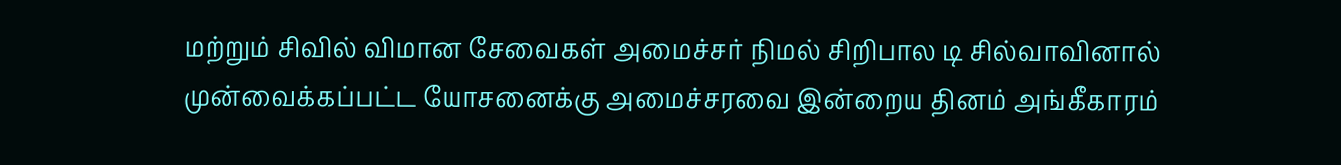மற்றும் சிவில் விமான சேவைகள் அமைச்சர் நிமல் சிறிபால டி சில்வாவினால் முன்வைக்கப்பட்ட யோசனைக்கு அமைச்சரவை இன்றைய தினம் அங்கீகாரம்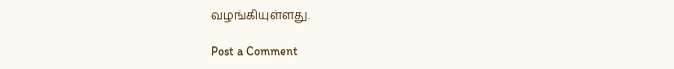வழங்கியுள்ளது.

Post a Comment